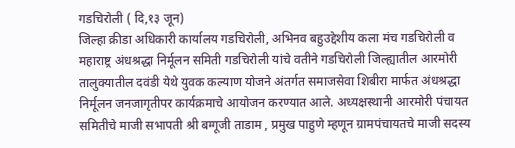गडचिरोली ( दि,१३ जून)
जिल्हा क्रीडा अधिकारी कार्यालय गडचिरोली, अभिनव बहुउद्देशीय कला मंच गडचिरोली व महाराष्ट्र अंधश्रद्धा निर्मूलन समिती गडचिरोली यांचे वतीने गडचिरोली जिल्ह्यातील आरमोरी तालुक्यातील दवंडी येथे युवक कल्याण योजने अंतर्गत समाजसेवा शिबीरा मार्फत अंधश्रद्धा निर्मूलन जनजागृतीपर कार्यक्रमाचे आयोजन करण्यात आले. अध्यक्षस्थानी आरमोरी पंचायत समितीचे माजी सभापती श्री बग्गूजी ताडाम , प्रमुख पाहुणे म्हणून ग्रामपंचायतचे माजी सदस्य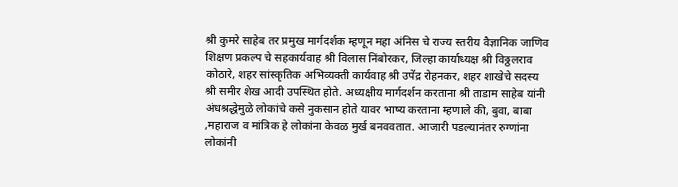श्री कुमरे साहेब तर प्रमुख मार्गदर्शक म्हणून महा अंनिस चे राज्य स्तरीय वैज्ञानिक जाणिव शिक्षण प्रकल्प चे सहकार्यवाह श्री विलास निंबोरकर, जिल्हा कार्याध्यक्ष श्री विठ्ठलराव कोठारे, शहर सांस्कृतिक अभिव्यक्ती कार्यवाह श्री उपेंद्र रोहनकर, शहर शाखेचे सदस्य श्री समीर शेख आदी उपस्थित होते. अध्यक्षीय मार्गदर्शन करताना श्री ताडाम साहेब यांनी अंधश्रद्धेमुळे लोकांचे कसे नुकसान होते यावर भाष्य करताना म्हणाले की, बुवा, बाबा ,महाराज व मांत्रिक हे लोकांना केवळ मुर्ख बनववतात. आजारी पडल्यानंतर रुग्णांना लोकांनी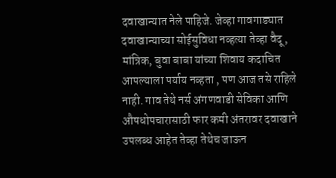दवाखान्यात नेले पाहिजे. जेव्हा गावगाड्यात दवाखान्याच्या सोईसुविधा नव्हत्या तेव्हा वैदू, मांत्रिक, बुवा बाबा यांच्या शिवाय कदाचित आपल्याला पर्याय नव्हता , पण आज तसे राहिले नाही. गाव तेथे नर्स अंगणवाडी सेविका आणि औषधोपचारासाठी फार कमी अंतरावर दवाखाने उपलब्ध आहेत तेव्हा तेथेच जाऊन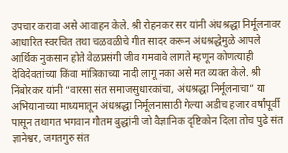उपचार करावा असे आवाहन केले. श्री रोहनकर सर यांनी अंधश्रद्धा निर्मूलनावर आधारित स्वरचित तथा चळवळीचे गीत सादर करून अंधश्रद्धेमुळे आपले आर्थिक नुकसान होते वेळप्रसंगी जीव गमवावे लागते म्हणून कोणत्याही देविदेवतांच्या किंवा मांत्रिकाच्या नादी लागू नका असे मत व्यक्त केले. श्री निंबोरकर यांनी “वारसा संत समाजसुधारकांचा, अंधश्रद्धा निर्मूलनाचा” या अभियानाच्या माध्यमातून अंधश्रद्धा निर्मूलनासाठी गेल्या अडीच हजार वर्षांपूर्वी पासून तथागत भगवान गौतम बुद्धांनी जो वैज्ञानिक दृष्टिकोन दिला तोच पुढे संत ज्ञानेश्वर, जगतगुरु संत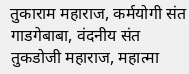तुकाराम महाराज, कर्मयोगी संत गाडगेबाबा, वंदनीय संत तुकडोजी महाराज, महात्मा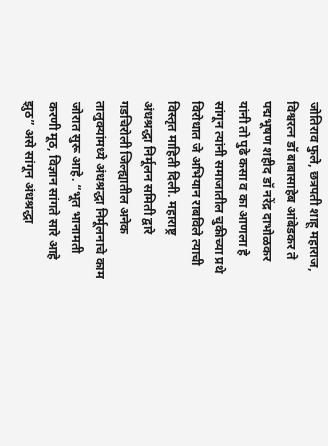जोतिराव फुले, छत्रपती शाहू महाराज, विश्वरत्न डॉ बाबासाहेब आंबेडकर ते पद्मभूषण शहीद डॉ नरेंद्र दाभोळकर यांनी तो पुढे कसा व का आणला हे सांगून त्यांनी समाजातील चुकीच्या प्रथे विरोधात जे अभियान राबविले त्याची विस्तृत माहिती दिली. महाराष्ट्र अंधश्रद्धा निर्मूलन समिती द्वारे गडचिरोली जिल्ह्यातील अनेक तालुक्यांमध्ये अंधश्रद्धा निर्मूलनाचे काम जोरात सुरू आहे. “भूत भानामती करणी मूठ, विज्ञान सांगते सारे आहे झुठ” असे सांगून अंधश्रद्धा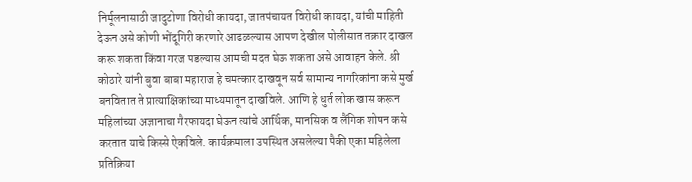निर्मूलनासाठी जादुटोणा विरोधी कायदा, जातपंचायत विरोधी कायदा, यांची माहिती देऊन असे कोणी भोंदूगिरी करणारे आढळल्यास आपण देखील पोलीसात तक्रार दाखल करू शकता किंवा गरज पडल्यास आमची मदत घेऊ शकता असे आवाहन केले. श्री कोठारे यांनी बुवा बाबा महाराज हे चमत्कार दाखवून सर्व सामान्य नागरिकांना कसे मुर्ख बनवितात ते प्रात्याक्षिकांच्या माध्यमातून दाखविले. आणि हे धुर्त लोक खास करून महिलांच्या अज्ञानाचा गैरफायदा घेऊन त्यांचे आर्थिक, मानसिक व लैंगिक शोषन कसे करतात याचे किस्से ऐकविले. कार्यक्रमाला उपस्थित असलेल्या पैकी एका महिलेला प्रतिक्रिया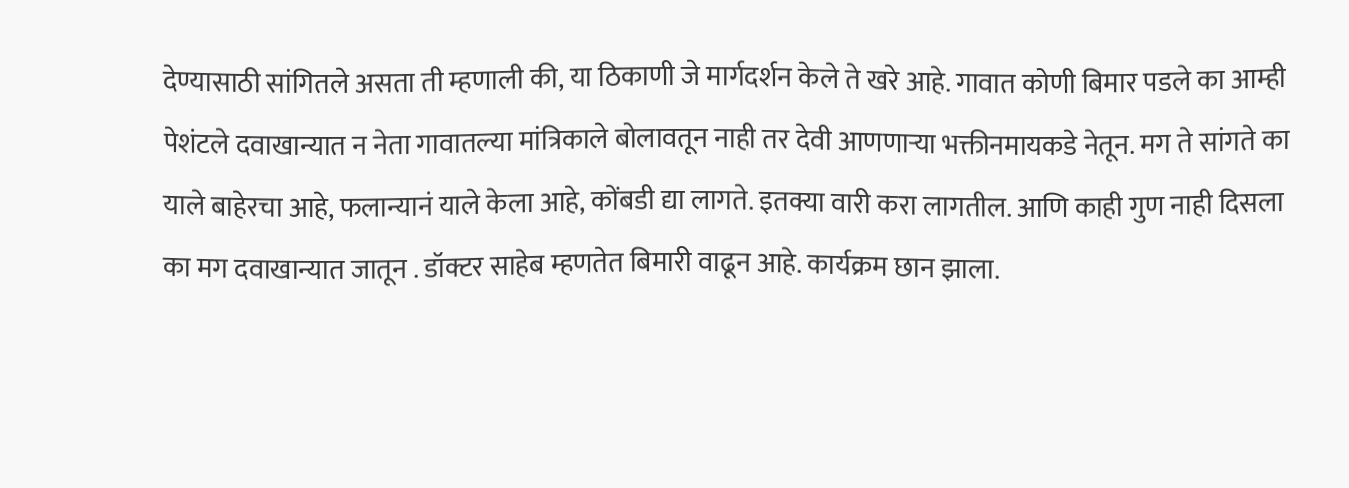देण्यासाठी सांगितले असता ती म्हणाली की, या ठिकाणी जे मार्गदर्शन केले ते खरे आहे. गावात कोणी बिमार पडले का आम्ही पेशंटले दवाखान्यात न नेता गावातल्या मांत्रिकाले बोलावतून नाही तर देवी आणणाऱ्या भक्तीनमायकडे नेतून. मग ते सांगते का याले बाहेरचा आहे, फलान्यानं याले केला आहे, कोंबडी द्या लागते. इतक्या वारी करा लागतील. आणि काही गुण नाही दिसला का मग दवाखान्यात जातून . डॉक्टर साहेब म्हणतेत बिमारी वाढून आहे. कार्यक्रम छान झाला.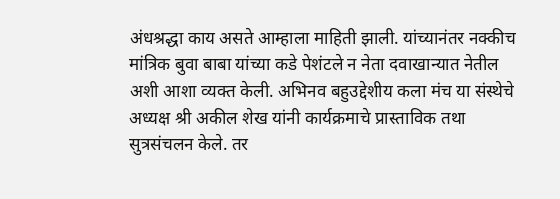अंधश्रद्धा काय असते आम्हाला माहिती झाली. यांच्यानंतर नक्कीच मांत्रिक बुवा बाबा यांच्या कडे पेशंटले न नेता दवाखान्यात नेतील अशी आशा व्यक्त केली. अभिनव बहुउद्देशीय कला मंच या संस्थेचे अध्यक्ष श्री अकील शेख यांनी कार्यक्रमाचे प्रास्ताविक तथा सुत्रसंचलन केले. तर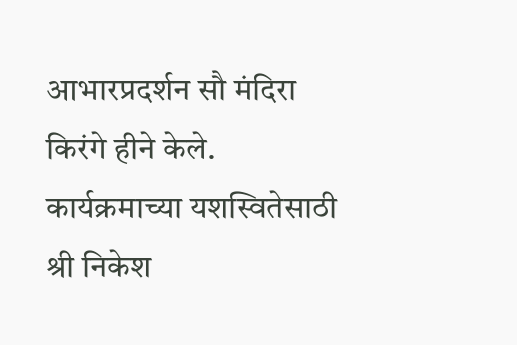आभारप्रदर्शन सौ मंदिरा किरंगे हीने केले. कार्यक्रमाच्या यशस्वितेसाठी श्री निकेश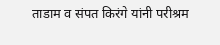ताडाम व संपत किरंगे यांनी परीश्रम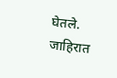घेतले.
जाहिरात